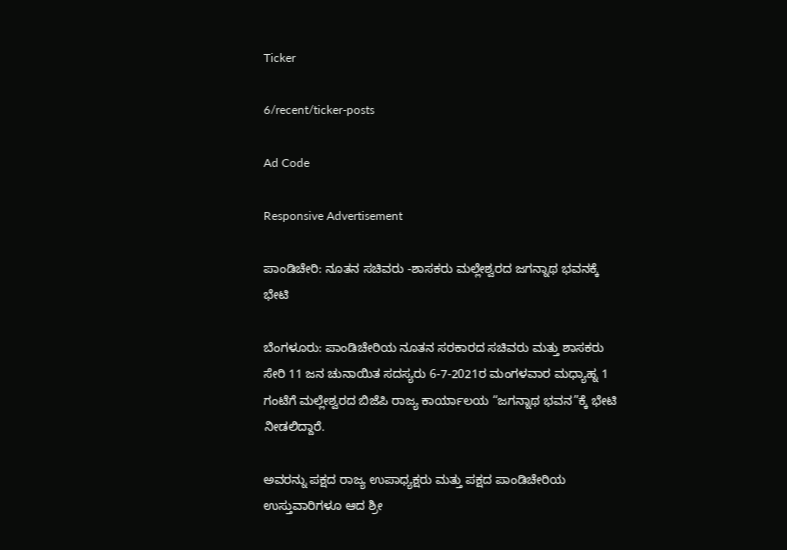Ticker

6/recent/ticker-posts

Ad Code

Responsive Advertisement

ಪಾಂಡಿಚೇರಿ: ನೂತನ ಸಚಿವರು -ಶಾಸಕರು ಮಲ್ಲೇಶ್ವರದ ಜಗನ್ನಾಥ ಭವನಕ್ಕೆ ಭೇಟಿ

ಬೆಂಗಳೂರು: ಪಾಂಡಿಚೇರಿಯ ನೂತನ ಸರಕಾರದ ಸಚಿವರು ಮತ್ತು ಶಾಸಕರು ಸೇರಿ 11 ಜನ ಚುನಾಯಿತ ಸದಸ್ಯರು 6-7-2021ರ ಮಂಗಳವಾರ ಮಧ್ಯಾಹ್ನ 1 ಗಂಟೆಗೆ ಮಲ್ಲೇಶ್ವರದ ಬಿಜೆಪಿ ರಾಜ್ಯ ಕಾರ್ಯಾಲಯ “ಜಗನ್ನಾಥ ಭವನ”ಕ್ಕೆ ಭೇಟಿ ನೀಡಲಿದ್ದಾರೆ.

ಅವರನ್ನು ಪಕ್ಷದ ರಾಜ್ಯ ಉಪಾಧ್ಯಕ್ಷರು ಮತ್ತು ಪಕ್ಷದ ಪಾಂಡಿಚೇರಿಯ ಉಸ್ತುವಾರಿಗಳೂ ಆದ ಶ್ರೀ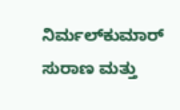ನಿರ್ಮಲ್‍ಕುಮಾರ್ ಸುರಾಣ ಮತ್ತು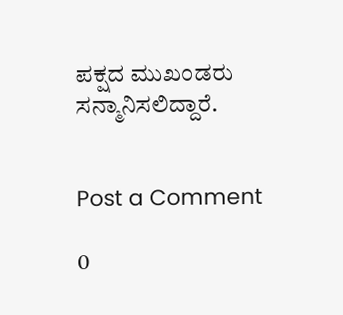ಪಕ್ಷದ ಮುಖಂಡರು ಸನ್ಮಾನಿಸಲಿದ್ದಾರೆ.


Post a Comment

0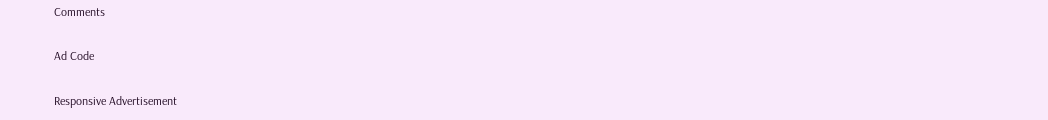Comments

Ad Code

Responsive Advertisement